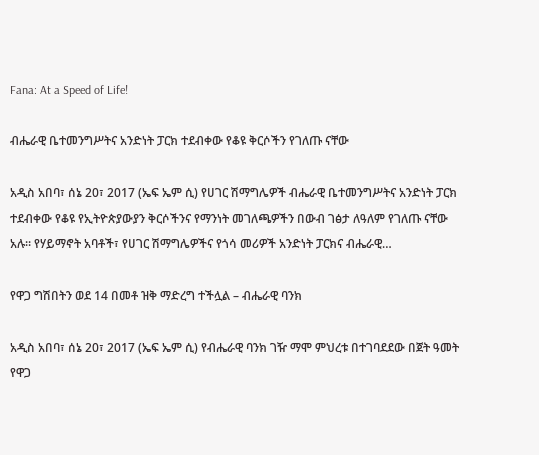Fana: At a Speed of Life!

ብሔራዊ ቤተመንግሥትና አንድነት ፓርክ ተደብቀው የቆዩ ቅርሶችን የገለጡ ናቸው

አዲስ አበባ፣ ሰኔ 20፣ 2017 (ኤፍ ኤም ሲ) የሀገር ሽማግሌዎች ብሔራዊ ቤተመንግሥትና አንድነት ፓርክ ተደብቀው የቆዩ የኢትዮጵያውያን ቅርሶችንና የማንነት መገለጫዎችን በውብ ገፅታ ለዓለም የገለጡ ናቸው አሉ። የሃይማኖት አባቶች፣ የሀገር ሽማግሌዎችና የጎሳ መሪዎች አንድነት ፓርክና ብሔራዊ…

የዋጋ ግሽበትን ወደ 14 በመቶ ዝቅ ማድረግ ተችሏል – ብሔራዊ ባንክ

አዲስ አበባ፣ ሰኔ 20፣ 2017 (ኤፍ ኤም ሲ) የብሔራዊ ባንክ ገዥ ማሞ ምህረቱ በተገባደደው በጀት ዓመት የዋጋ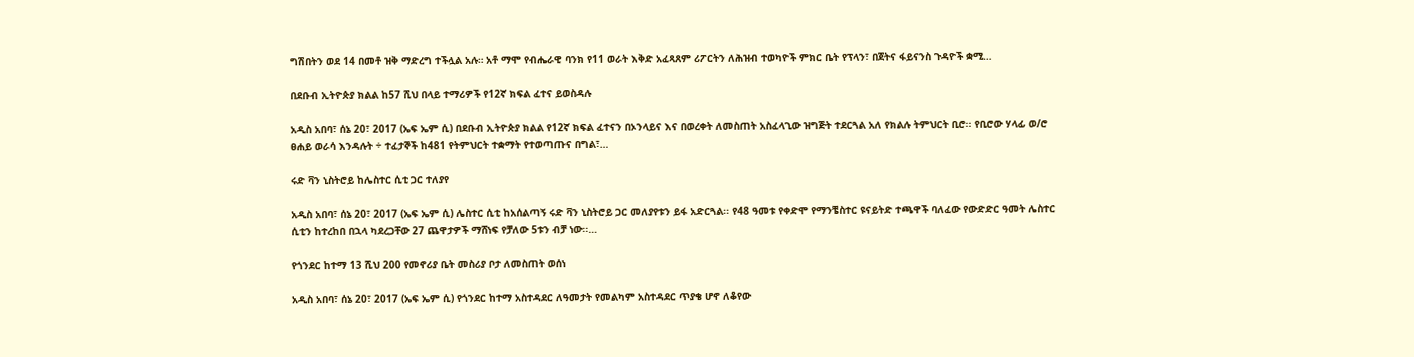ግሽበትን ወደ 14 በመቶ ዝቅ ማድረግ ተችሏል አሉ። አቶ ማሞ የብሔራዊ ባንክ የ11 ወራት እቅድ አፈጻጸም ሪፖርትን ለሕዝብ ተወካዮች ምክር ቤት የፕላን፣ በጀትና ፋይናንስ ጉዳዮች ቋሚ…

በደቡብ ኢትዮጵያ ክልል ከ57 ሺህ በላይ ተማሪዎች የ12ኛ ክፍል ፈተና ይወስዳሉ

አዲስ አበባ፣ ሰኔ 20፣ 2017 (ኤፍ ኤም ሲ) በደቡብ ኢትዮጵያ ክልል የ12ኛ ክፍል ፈተናን በኦንላይና እና በወረቀት ለመስጠት አስፈላጊው ዝግጅት ተደርጓል አለ የክልሉ ትምህርት ቢሮ፡፡ የቢሮው ሃላፊ ወ/ሮ ፀሐይ ወራሳ እንዳሉት ÷ ተፈታኞች ከ481 የትምህርት ተቋማት የተወጣጡና በግል፣…

ሩድ ቫን ኒስትሮይ ከሌስተር ሲቲ ጋር ተለያየ

አዲስ አበባ፣ ሰኔ 20፣ 2017 (ኤፍ ኤም ሲ) ሌስተር ሲቲ ከአሰልጣኝ ሩድ ቫን ኒስትሮይ ጋር መለያየቱን ይፋ አድርጓል፡፡ የ48 ዓመቱ የቀድሞ የማንቼስተር ዩናይትድ ተጫዋች ባለፈው የውድድር ዓመት ሌስተር ሲቲን ከተረከበ በኋላ ካደረጋቸው 27 ጨዋታዎች ማሸነፍ የቻለው 5ቱን ብቻ ነው፡፡…

የጎንደር ከተማ 13 ሺህ 200 የመኖሪያ ቤት መስሪያ ቦታ ለመስጠት ወሰነ

አዲስ አበባ፣ ሰኔ 20፣ 2017 (ኤፍ ኤም ሲ) የጎንደር ከተማ አስተዳደር ለዓመታት የመልካም አስተዳደር ጥያቄ ሆኖ ለቆየው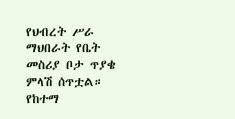የህብረት ሥራ ማህበራት የቤት መስሪያ ቦታ ጥያቄ ምላሽ ሰጥቷል። የከተማ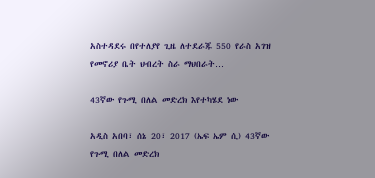አስተዳደሩ በየተለያየ ጊዜ ለተደራጁ 550 የራስ አገዝ የመኖሪያ ቤት ህብረት ስራ ማህበራት…

43ኛው የጉሚ በለል መድረክ እየተካሄደ ነው

አዲስ አበባ፣ ሰኔ 20፣ 2017 (ኤፍ ኤም ሲ) 43ኛው የጉሚ በለል መድረክ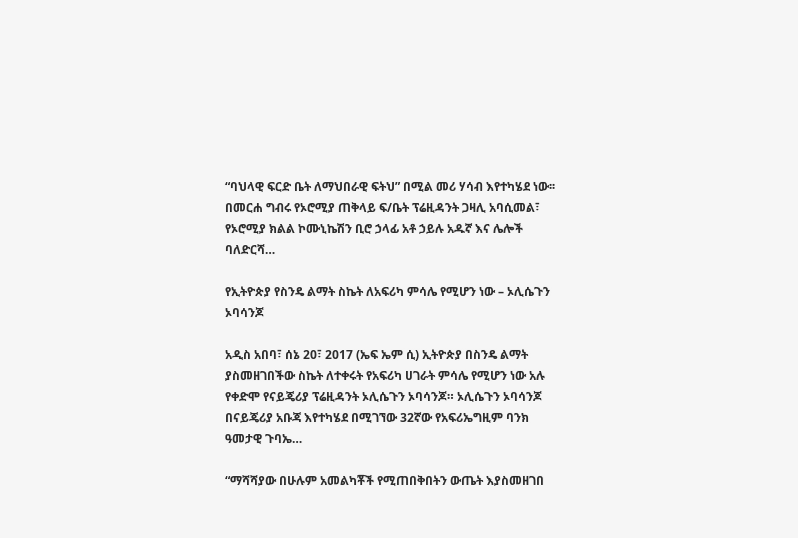“ባህላዊ ፍርድ ቤት ለማህበራዊ ፍትህ” በሚል መሪ ሃሳብ እየተካሄደ ነው፡፡ በመርሐ ግብሩ የኦሮሚያ ጠቅላይ ፍ/ቤት ፕሬዚዳንት ጋዛሊ አባሲመል፣ የኦሮሚያ ክልል ኮሙኒኬሽን ቢሮ ኃላፊ አቶ ኃይሉ አዱኛ እና ሌሎች ባለድርሻ…

የኢትዮጵያ የስንዴ ልማት ስኬት ለአፍሪካ ምሳሌ የሚሆን ነው – ኦሊሴጉን ኦባሳንጆ

አዲስ አበባ፣ ሰኔ 20፣ 2017 (ኤፍ ኤም ሲ) ኢትዮጵያ በስንዴ ልማት ያስመዘገበችው ስኬት ለተቀሩት የአፍሪካ ሀገራት ምሳሌ የሚሆን ነው አሉ የቀድሞ የናይጄሪያ ፕሬዚዳንት ኦሊሴጉን ኦባሳንጆ። ኦሊሴጉን ኦባሳንጆ በናይጄሪያ አቡጃ እየተካሄደ በሚገኘው 32ኛው የአፍሪኤግዚም ባንክ ዓመታዊ ጉባኤ…

“ማሻሻያው በሁሉም አመልካቾች የሚጠበቅበትን ውጤት እያስመዘገበ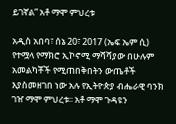ይገኛል” አቶ ማሞ ምህረቱ

አዲስ አበባ፣ ሰኔ 20፣ 2017 (ኤፍ ኤም ሲ) የተሟላ የማክሮ ኢኮኖሚ ማሻሻያው በሁሉም አመልካቾች የሚጠበቅበትን ውጤቶች እያስመዘገበ ነው አሉ የኢትዮጵያ ብሔራዊ ባንክ ገዠ ማሞ ምህረቱ፡፡ አቶ ማሞ ጉዳዩን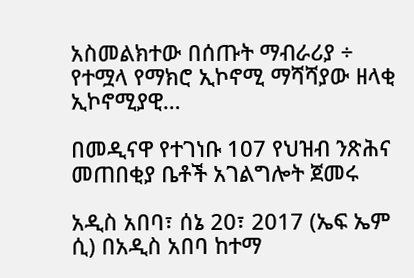አስመልክተው በሰጡት ማብራሪያ ÷ የተሟላ የማክሮ ኢኮኖሚ ማሻሻያው ዘላቂ ኢኮኖሚያዊ…

በመዲናዋ የተገነቡ 107 የህዝብ ንጽሕና መጠበቂያ ቤቶች አገልግሎት ጀመሩ

አዲስ አበባ፣ ሰኔ 20፣ 2017 (ኤፍ ኤም ሲ) በአዲስ አበባ ከተማ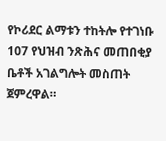የኮሪደር ልማቱን ተከትሎ የተገነቡ 107 የህዝብ ንጽሕና መጠበቂያ ቤቶች አገልግሎት መስጠት ጀምረዋል።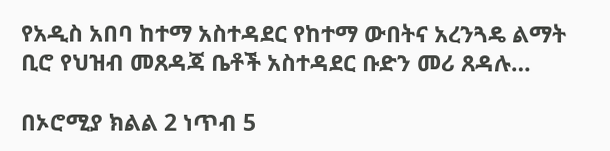የአዲስ አበባ ከተማ አስተዳደር የከተማ ውበትና አረንጓዴ ልማት ቢሮ የህዝብ መጸዳጃ ቤቶች አስተዳደር ቡድን መሪ ጸዳሉ…

በኦሮሚያ ክልል 2 ነጥብ 5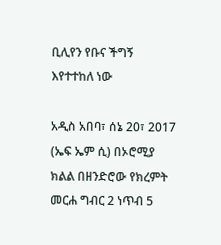ቢሊየን የቡና ችግኝ እየተተከለ ነው

አዲስ አበባ፣ ሰኔ 20፣ 2017 (ኤፍ ኤም ሲ) በኦሮሚያ ክልል በዘንድሮው የክረምት መርሐ ግብር 2 ነጥብ 5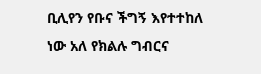ቢሊየን የቡና ችግኝ እየተተከለ ነው አለ የክልሉ ግብርና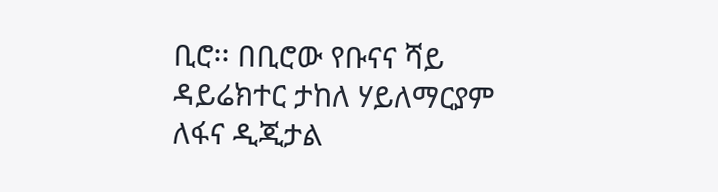ቢሮ፡፡ በቢሮው የቡናና ሻይ ዳይሬክተር ታከለ ሃይለማርያም ለፋና ዲጂታል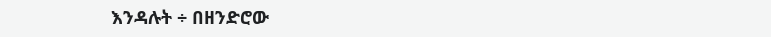እንዳሉት ÷ በዘንድሮው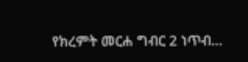የክረምት መርሐ ግብር 2 ነጥብ…